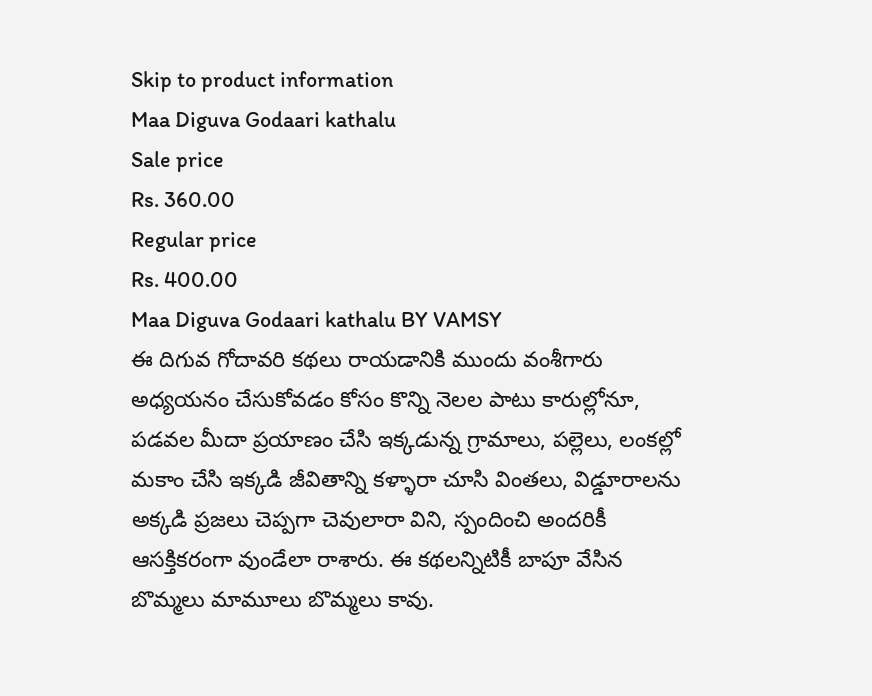Skip to product information
Maa Diguva Godaari kathalu
Sale price
Rs. 360.00
Regular price
Rs. 400.00
Maa Diguva Godaari kathalu BY VAMSY
ఈ దిగువ గోదావరి కథలు రాయడానికి ముందు వంశీగారు అధ్యయనం చేసుకోవడం కోసం కొన్ని నెలల పాటు కారుల్లోనూ, పడవల మీదా ప్రయాణం చేసి ఇక్కడున్న గ్రామాలు, పల్లెలు, లంకల్లో మకాం చేసి ఇక్కడి జీవితాన్ని కళ్ళారా చూసి వింతలు, విడ్డూరాలను అక్కడి ప్రజలు చెప్పగా చెవులారా విని, స్పందించి అందరికీ ఆసక్తికరంగా వుండేలా రాశారు. ఈ కథలన్నిటికీ బాపూ వేసిన బొమ్మలు మామూలు బొమ్మలు కావు.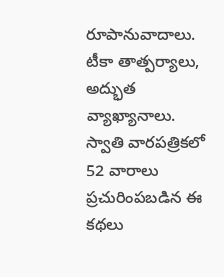రూపానువాదాలు. టీకా తాత్పర్యాలు, అద్భుత వ్యాఖ్యానాలు. స్వాతి వారపత్రికలో 52 వారాలు ప్రచురింపబడిన ఈ కథలు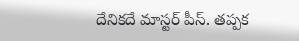దేనికదే మాస్టర్ పీస్. తప్పక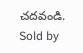చదవండి.
Sold by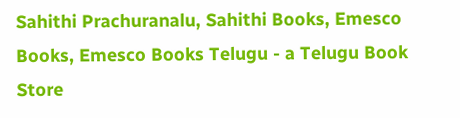Sahithi Prachuranalu, Sahithi Books, Emesco Books, Emesco Books Telugu - a Telugu Book Store